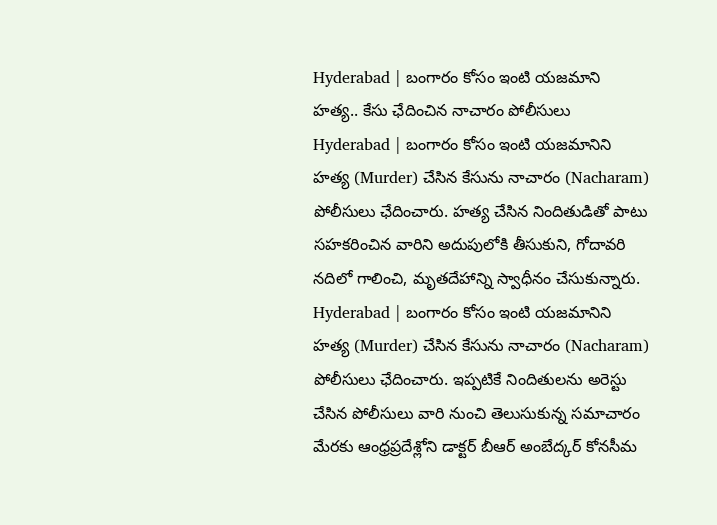Hyderabad | బంగారం కోసం ఇంటి యజమాని హత్య.. కేసు ఛేదించిన నాచారం పోలీసులు
Hyderabad | బంగారం కోసం ఇంటి యజమానిని హత్య (Murder) చేసిన కేసును నాచారం (Nacharam) పోలీసులు ఛేదించారు. హత్య చేసిన నిందితుడితో పాటు సహకరించిన వారిని అదుపులోకి తీసుకుని, గోదావరి నదిలో గాలించి, మృతదేహాన్ని స్వాధీనం చేసుకున్నారు.
Hyderabad | బంగారం కోసం ఇంటి యజమానిని హత్య (Murder) చేసిన కేసును నాచారం (Nacharam) పోలీసులు ఛేదించారు. ఇప్పటికే నిందితులను అరెస్టు చేసిన పోలీసులు వారి నుంచి తెలుసుకున్న సమాచారం మేరకు ఆంధ్రప్రదేశ్లోని డాక్టర్ బీఆర్ అంబేద్కర్ కోనసీమ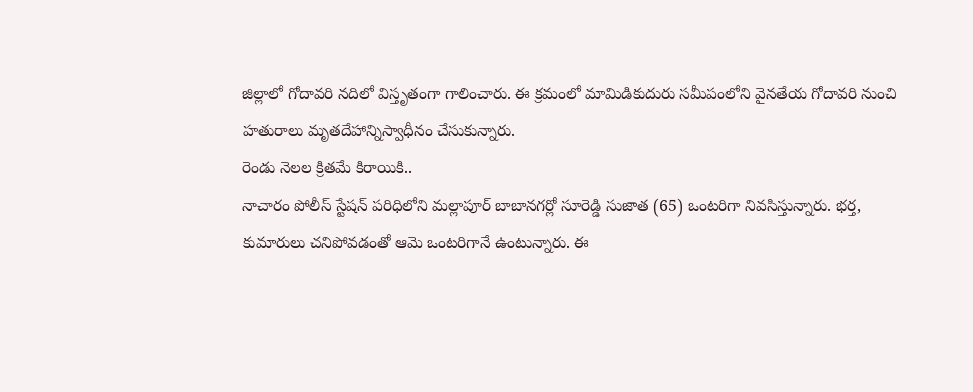జిల్లాలో గోదావరి నదిలో విస్తృతంగా గాలించారు. ఈ క్రమంలో మామిడికుదురు సమీపంలోని వైనతేయ గోదావరి నుంచి హతురాలు మృతదేహాన్నిస్వాధీనం చేసుకున్నారు.
రెండు నెలల క్రితమే కిరాయికి..
నాచారం పోలీస్ స్టేషన్ పరిధిలోని మల్లాపూర్ బాబానగర్లో సూరెడ్డి సుజాత (65) ఒంటరిగా నివసిస్తున్నారు. భర్త, కుమారులు చనిపోవడంతో ఆమె ఒంటరిగానే ఉంటున్నారు. ఈ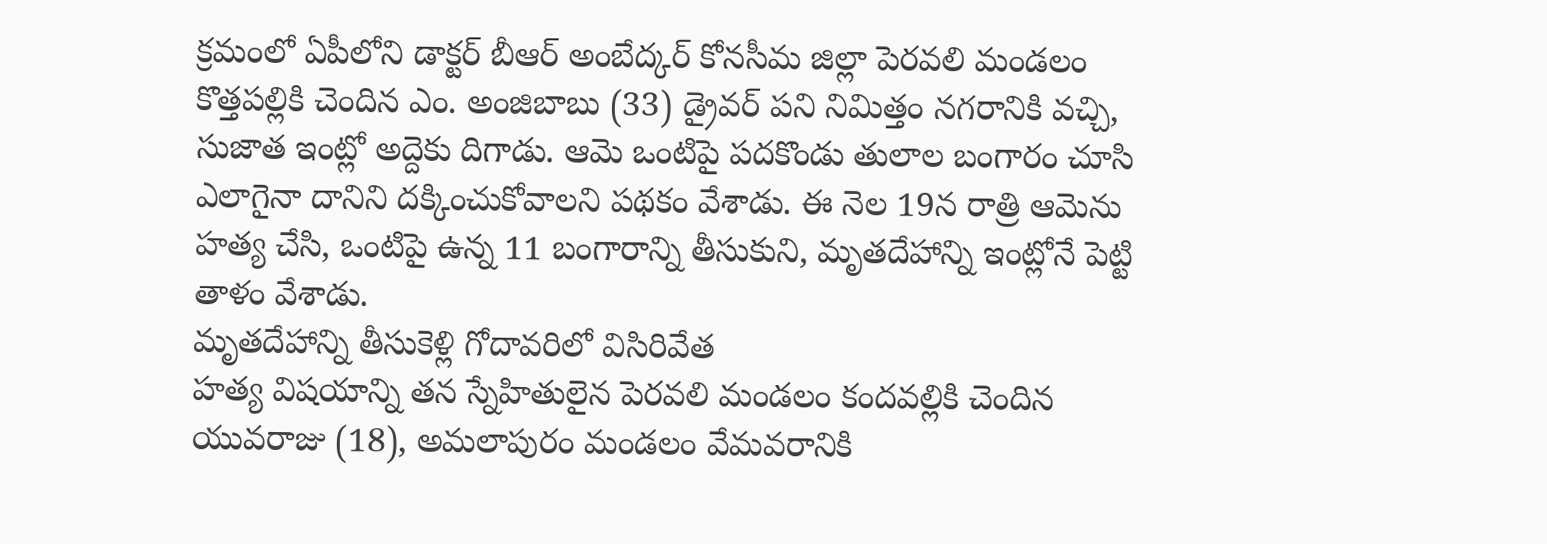క్రమంలో ఏపీలోని డాక్టర్ బీఆర్ అంబేద్కర్ కోనసీమ జిల్లా పెరవలి మండలం కొత్తపల్లికి చెందిన ఎం. అంజిబాబు (33) డ్రైవర్ పని నిమిత్తం నగరానికి వచ్చి, సుజాత ఇంట్లో అద్దెకు దిగాడు. ఆమె ఒంటిపై పదకొండు తులాల బంగారం చూసి ఎలాగైనా దానిని దక్కించుకోవాలని పథకం వేశాడు. ఈ నెల 19న రాత్రి ఆమెను హత్య చేసి, ఒంటిపై ఉన్న 11 బంగారాన్ని తీసుకుని, మృతదేహాన్ని ఇంట్లోనే పెట్టి తాళం వేశాడు.
మృతదేహాన్ని తీసుకెళ్లి గోదావరిలో విసిరివేత
హత్య విషయాన్ని తన స్నేహితులైన పెరవలి మండలం కందవల్లికి చెందిన యువరాజు (18), అమలాపురం మండలం వేమవరానికి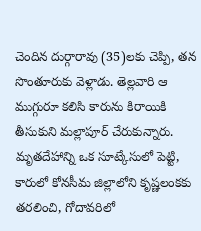చెందిన దుర్గారావు (35)లకు చెప్పి, తన సొంతూరుకు వెళ్లాడు. తెల్లవారి ఆ ముగ్గురూ కలిసి కారును కిరాయికి తీసుకుని మల్లాపూర్ చేరుకున్నారు. మృతదేహాన్ని ఒక సూట్కేసులో పెట్టి, కారులో కోనసీమ జిల్లాలోని కృష్ణలంకకు తరలించి, గోదావరిలో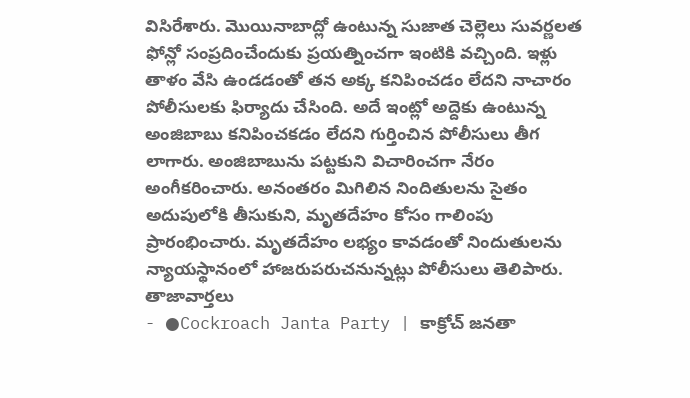విసిరేశారు. మొయినాబాద్లో ఉంటున్న సుజాత చెల్లెలు సువర్ణలత ఫోన్లో సంప్రదించేందుకు ప్రయత్నించగా ఇంటికి వచ్చింది. ఇళ్లు తాళం వేసి ఉండడంతో తన అక్క కనిపించడం లేదని నాచారం పోలీసులకు ఫిర్యాదు చేసింది. అదే ఇంట్లో అద్దెకు ఉంటున్న అంజిబాబు కనిపించకడం లేదని గుర్తించిన పోలీసులు తీగ లాగారు. అంజిబాబును పట్టకుని విచారించగా నేరం అంగీకరించారు. అనంతరం మిగిలిన నిందితులను సైతం అదుపులోకి తీసుకుని, మృతదేహం కోసం గాలింపు ప్రారంభించారు. మృతదేహం లభ్యం కావడంతో నిందుతులను న్యాయస్థానంలో హాజరుపరుచనున్నట్లు పోలీసులు తెలిపారు.
తాజావార్తలు
- ●Cockroach Janta Party | కాక్రోచ్ జనతా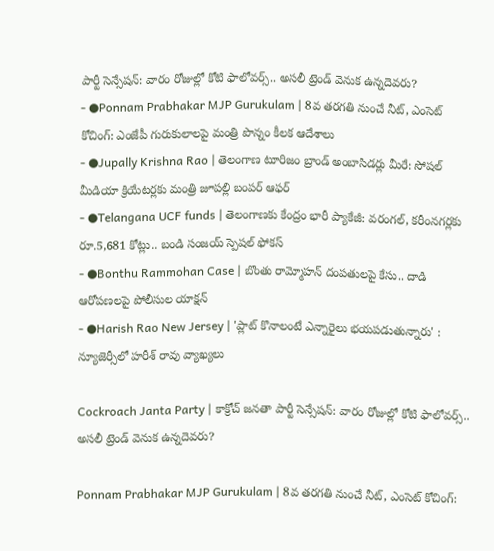పార్టీ సెన్సేషన్: వారం రోజుల్లో కోటి ఫాలోవర్స్.. అసలీ ట్రెండ్ వెనుక ఉన్నదెవరు?
- ●Ponnam Prabhakar MJP Gurukulam | 8వ తరగతి నుంచే నీట్, ఎంసెట్ కోచింగ్: ఎంజేపీ గురుకులాలపై మంత్రి పొన్నం కీలక ఆదేశాలు
- ●Jupally Krishna Rao | తెలంగాణ టూరిజం బ్రాండ్ అంబాసిడర్లు మీరే: సోషల్ మీడియా క్రియేటర్లకు మంత్రి జూపల్లి బంపర్ ఆఫర్
- ●Telangana UCF funds | తెలంగాణకు కేంద్రం భారీ ప్యాకేజీ: వరంగల్, కరీంనగర్లకు రూ.5,681 కోట్లు.. బండి సంజయ్ స్పెషల్ ఫోకస్
- ●Bonthu Rammohan Case | బొంతు రామ్మోహన్ దంపతులపై కేసు.. దాడి ఆరోపణలపై పోలీసుల యాక్షన్
- ●Harish Rao New Jersey | 'ప్లాట్ కొనాలంటే ఎన్నారైలు భయపడుతున్నారు' : న్యూజెర్సీలో హరీశ్ రావు వ్యాఖ్యలు

Cockroach Janta Party | కాక్రోచ్ జనతా పార్టీ సెన్సేషన్: వారం రోజుల్లో కోటి ఫాలోవర్స్.. అసలీ ట్రెండ్ వెనుక ఉన్నదెవరు?

Ponnam Prabhakar MJP Gurukulam | 8వ తరగతి నుంచే నీట్, ఎంసెట్ కోచింగ్: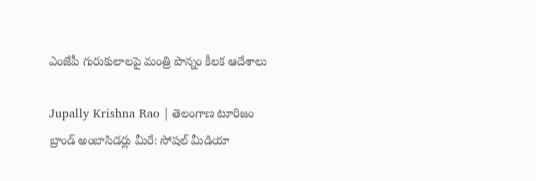ఎంజేపీ గురుకులాలపై మంత్రి పొన్నం కీలక ఆదేశాలు

Jupally Krishna Rao | తెలంగాణ టూరిజం బ్రాండ్ అంబాసిడర్లు మీరే: సోషల్ మీడియా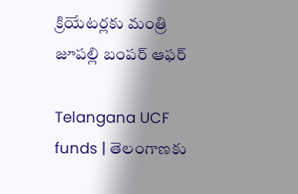క్రియేటర్లకు మంత్రి జూపల్లి బంపర్ ఆఫర్

Telangana UCF funds | తెలంగాణకు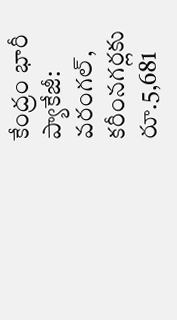కేంద్రం భారీ ప్యాకేజీ: వరంగల్, కరీంనగర్లకు రూ.5,681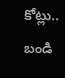కోట్లు.. బండి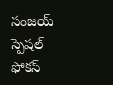సంజయ్ స్పెషల్ ఫోకస్